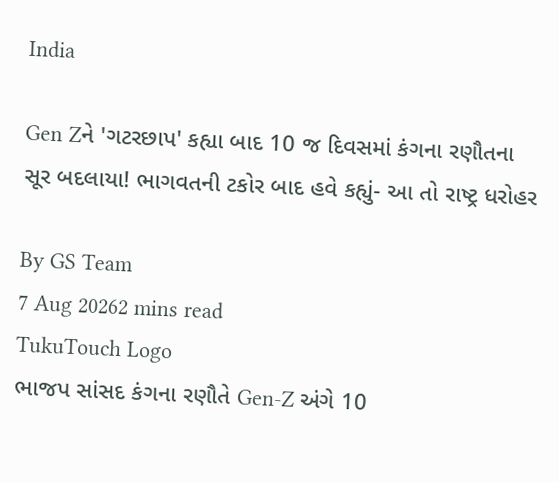India

Gen Zને 'ગટરછાપ' કહ્યા બાદ 10 જ દિવસમાં કંગના રણૌતના સૂર બદલાયા! ભાગવતની ટકોર બાદ હવે કહ્યું- આ તો રાષ્ટ્ર ધરોહર

By GS Team
7 Aug 20262 mins read
TukuTouch Logo
ભાજપ સાંસદ કંગના રણૌતે Gen-Z અંગે 10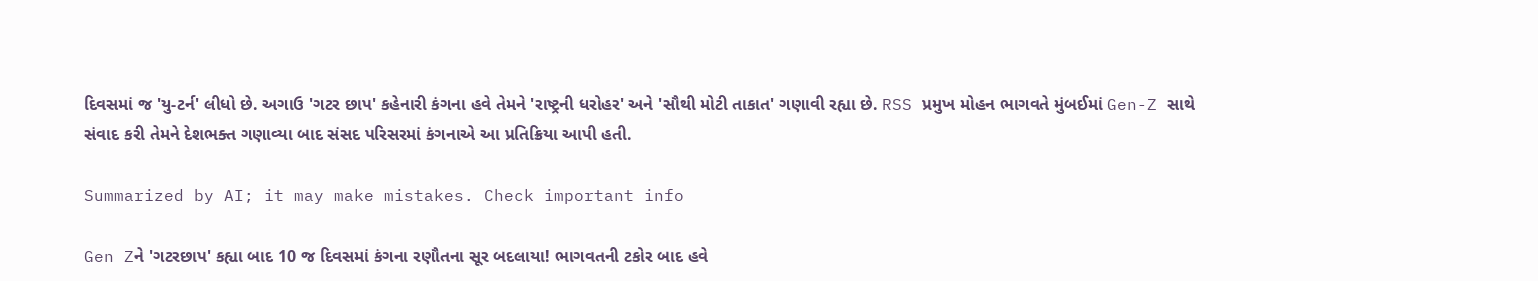દિવસમાં જ 'યુ-ટર્ન' લીધો છે. અગાઉ 'ગટર છાપ' કહેનારી કંગના હવે તેમને 'રાષ્ટ્રની ધરોહર' અને 'સૌથી મોટી તાકાત' ગણાવી રહ્યા છે. RSS પ્રમુખ મોહન ભાગવતે મુંબઈમાં Gen-Z સાથે સંવાદ કરી તેમને દેશભક્ત ગણાવ્યા બાદ સંસદ પરિસરમાં કંગનાએ આ પ્રતિક્રિયા આપી હતી.

Summarized by AI; it may make mistakes. Check important info

Gen Zને 'ગટરછાપ' કહ્યા બાદ 10 જ દિવસમાં કંગના રણૌતના સૂર બદલાયા! ભાગવતની ટકોર બાદ હવે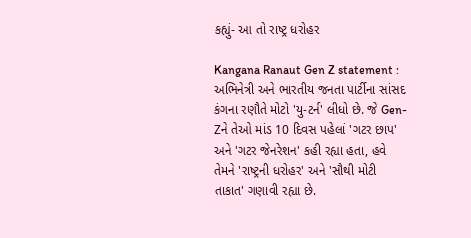કહ્યું- આ તો રાષ્ટ્ર ધરોહર

Kangana Ranaut Gen Z statement : અભિનેત્રી અને ભારતીય જનતા પાર્ટીના સાંસદ કંગના રણૌતે મોટો 'યુ-ટર્ન' લીધો છે. જે Gen-Zને તેઓ માંડ 10 દિવસ પહેલાં 'ગટર છાપ' અને 'ગટર જેનરેશન' કહી રહ્યા હતા, હવે તેમને 'રાષ્ટ્રની ધરોહર' અને 'સૌથી મોટી તાકાત' ગણાવી રહ્યા છે.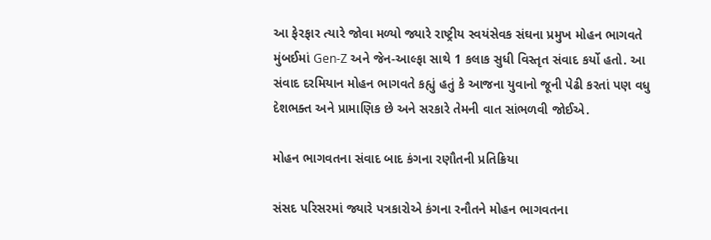આ ફેરફાર ત્યારે જોવા મળ્યો જ્યારે રાષ્ટ્રીય સ્વયંસેવક સંઘના પ્રમુખ મોહન ભાગવતે મુંબઈમાં Gen-Z અને જેન-આલ્ફા સાથે 1 કલાક સુધી વિસ્તૃત સંવાદ કર્યો હતો. આ સંવાદ દરમિયાન મોહન ભાગવતે કહ્યું હતું કે આજના યુવાનો જૂની પેઢી કરતાં પણ વધુ દેશભક્ત અને પ્રામાણિક છે અને સરકારે તેમની વાત સાંભળવી જોઈએ.

મોહન ભાગવતના સંવાદ બાદ કંગના રણૌતની પ્રતિક્રિયા

સંસદ પરિસરમાં જ્યારે પત્રકારોએ કંગના રનૌતને મોહન ભાગવતના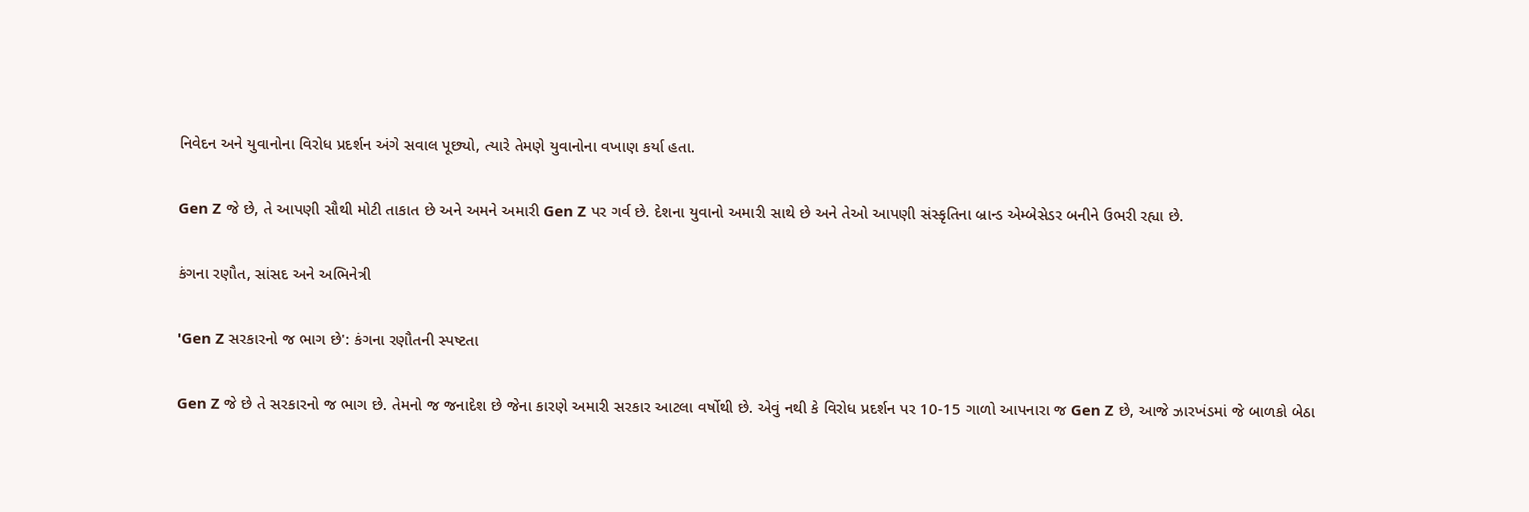નિવેદન અને યુવાનોના વિરોધ પ્રદર્શન અંગે સવાલ પૂછ્યો, ત્યારે તેમણે યુવાનોના વખાણ કર્યા હતા.

Gen Z જે છે, તે આપણી સૌથી મોટી તાકાત છે અને અમને અમારી Gen Z પર ગર્વ છે. દેશના યુવાનો અમારી સાથે છે અને તેઓ આપણી સંસ્કૃતિના બ્રાન્ડ એમ્બેસેડર બનીને ઉભરી રહ્યા છે.

કંગના રણૌત, સાંસદ અને અભિનેત્રી

'Gen Z સરકારનો જ ભાગ છે': કંગના રણૌતની સ્પષ્ટતા

Gen Z જે છે તે સરકારનો જ ભાગ છે. તેમનો જ જનાદેશ છે જેના કારણે અમારી સરકાર આટલા વર્ષોથી છે. એવું નથી કે વિરોધ પ્રદર્શન પર 10-15 ગાળો આપનારા જ Gen Z છે, આજે ઝારખંડમાં જે બાળકો બેઠા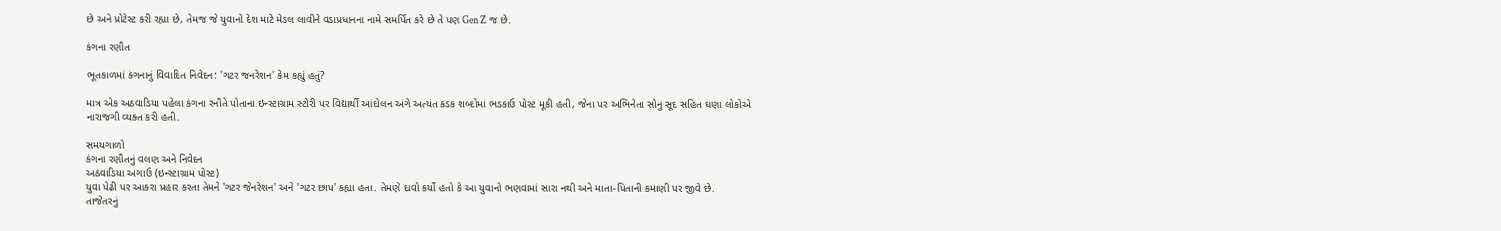છે અને પ્રોટેસ્ટ કરી રહ્યા છે, તેમજ જે યુવાનો દેશ માટે મેડલ લાવીને વડાપ્રધાનના નામે સમર્પિત કરે છે તે પણ Gen Z જ છે.

કંગના રણૌત

ભૂતકાળમાં કંગનાનું વિવાદિત નિવેદન: 'ગટર જનરેશન' કેમ કહ્યું હતું?

માત્ર એક અઠવાડિયા પહેલા કંગના રનૌતે પોતાના ઇન્સ્ટાગ્રામ સ્ટોરી પર વિદ્યાર્થી આંદોલન અંગે અત્યંત કડક શબ્દોમાં ભડકાઉ પોસ્ટ મૂકી હતી, જેના પર અભિનેતા સોનુ સૂદ સહિત ઘણા લોકોએ નારાજગી વ્યક્ત કરી હતી.

સમયગાળો
કંગના રણૌતનું વલણ અને નિવેદન
અઠવાડિયા અગાઉ (ઇન્સ્ટાગ્રામ પોસ્ટ)
યુવા પેઢી પર આકરા પ્રહાર કરતા તેમને 'ગટર જેનરેશન' અને 'ગટર છાપ' કહ્યા હતા. તેમણે દાવો કર્યો હતો કે આ યુવાનો ભણવામાં સારા નથી અને માતા-પિતાની કમાણી પર જીવે છે.
તાજેતરનું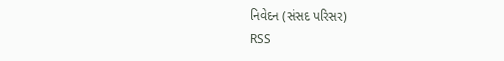નિવેદન (સંસદ પરિસર)
RSS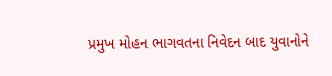પ્રમુખ મોહન ભાગવતના નિવેદન બાદ યુવાનોને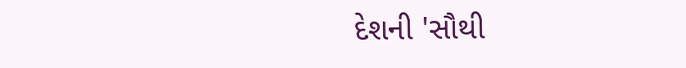દેશની 'સૌથી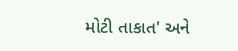મોટી તાકાત' અને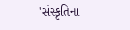'સંસ્કૃતિના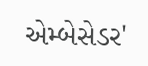એમ્બેસેડર'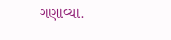ગણાવ્યા.